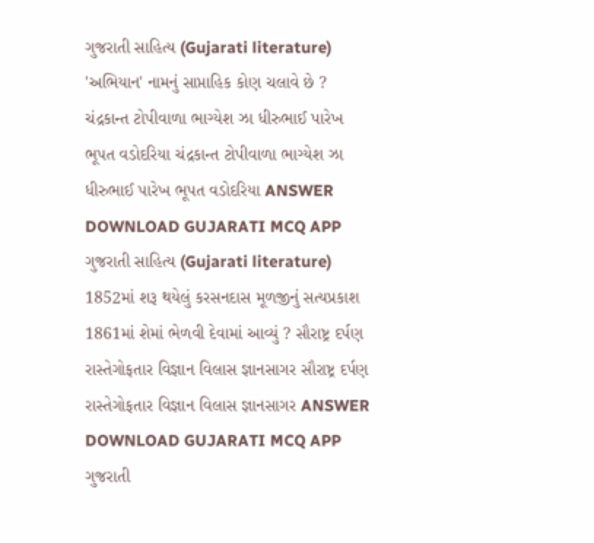ગુજરાતી સાહિત્ય (Gujarati literature) 'અભિયાન' નામનું સાપ્તાહિક કોણ ચલાવે છે ? ચંદ્રકાન્ત ટોપીવાળા ભાગ્યેશ ઝા ધીરુભાઈ પારેખ ભૂપત વડોદરિયા ચંદ્રકાન્ત ટોપીવાળા ભાગ્યેશ ઝા ધીરુભાઈ પારેખ ભૂપત વડોદરિયા ANSWER DOWNLOAD GUJARATI MCQ APP
ગુજરાતી સાહિત્ય (Gujarati literature) 1852માં શરૂ થયેલું કરસનદાસ મૂળજીનું સત્યપ્રકાશ 1861માં શેમાં ભેળવી દેવામાં આવ્યું ? સૌરાષ્ટ્ર દર્પણ રાસ્તેગોફતાર વિજ્ઞાન વિલાસ જ્ઞાનસાગર સૌરાષ્ટ્ર દર્પણ રાસ્તેગોફતાર વિજ્ઞાન વિલાસ જ્ઞાનસાગર ANSWER DOWNLOAD GUJARATI MCQ APP
ગુજરાતી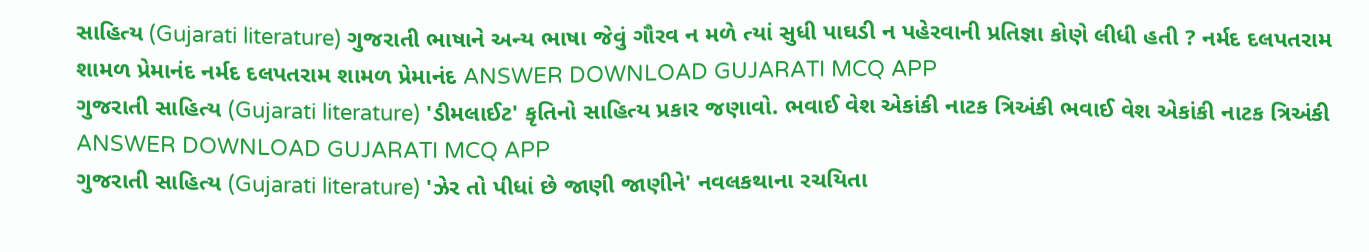સાહિત્ય (Gujarati literature) ગુજરાતી ભાષાને અન્ય ભાષા જેવું ગૌરવ ન મળે ત્યાં સુધી પાઘડી ન પહેરવાની પ્રતિજ્ઞા કોણે લીધી હતી ? નર્મદ દલપતરામ શામળ પ્રેમાનંદ નર્મદ દલપતરામ શામળ પ્રેમાનંદ ANSWER DOWNLOAD GUJARATI MCQ APP
ગુજરાતી સાહિત્ય (Gujarati literature) 'ડીમલાઈટ' કૃતિનો સાહિત્ય પ્રકાર જણાવો. ભવાઈ વેશ એકાંકી નાટક ત્રિઅંકી ભવાઈ વેશ એકાંકી નાટક ત્રિઅંકી ANSWER DOWNLOAD GUJARATI MCQ APP
ગુજરાતી સાહિત્ય (Gujarati literature) 'ઝેર તો પીધાં છે જાણી જાણીને' નવલકથાના રચયિતા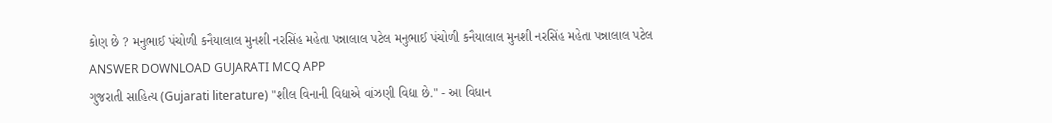કોણ છે ? મનુભાઈ પંચોળી કનૈયાલાલ મુનશી નરસિંહ મહેતા પન્નાલાલ પટેલ મનુભાઈ પંચોળી કનૈયાલાલ મુનશી નરસિંહ મહેતા પન્નાલાલ પટેલ ANSWER DOWNLOAD GUJARATI MCQ APP
ગુજરાતી સાહિત્ય (Gujarati literature) "શીલ વિનાની વિદ્યાએ વાંઝણી વિદ્યા છે." - આ વિધાન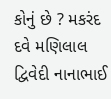કોનું છે ? મકરંદ દવે મણિલાલ દ્વિવેદી નાનાભાઈ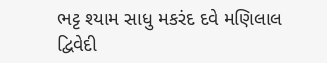ભટ્ટ શ્યામ સાધુ મકરંદ દવે મણિલાલ દ્વિવેદી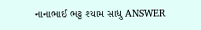નાનાભાઈ ભટ્ટ શ્યામ સાધુ ANSWER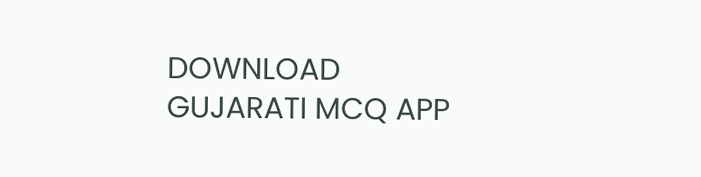DOWNLOAD GUJARATI MCQ APP